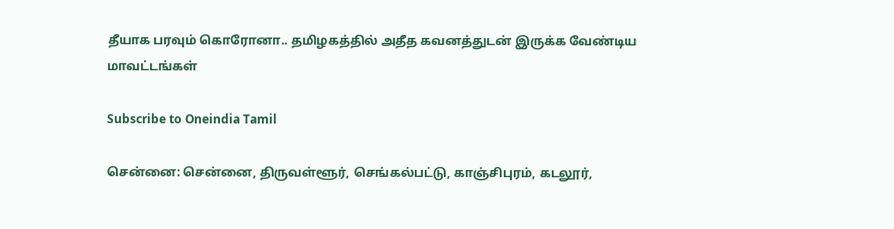தீயாக பரவும் கொரோனா.. தமிழகத்தில் அதீத கவனத்துடன் இருக்க வேண்டிய மாவட்டங்கள்

Subscribe to Oneindia Tamil

சென்னை: சென்னை, திருவள்ளூர், செங்கல்பட்டு, காஞ்சிபுரம், கடலூர்,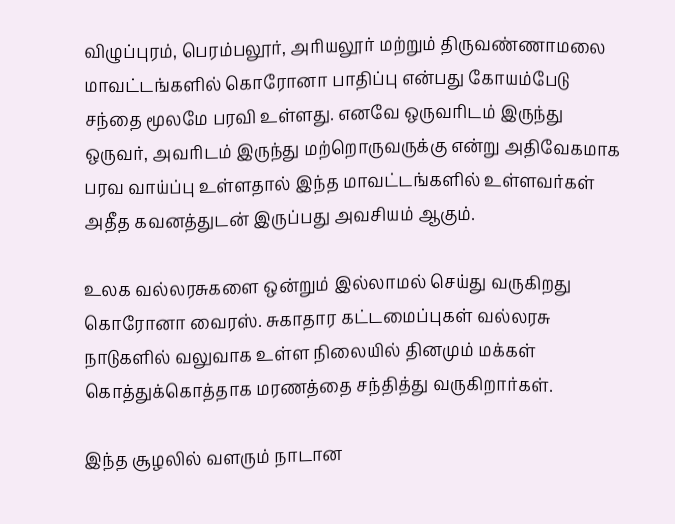விழுப்புரம், பெரம்பலூர், அரியலூர் மற்றும் திருவண்ணாமலை மாவட்டங்களில் கொரோனா பாதிப்பு என்பது கோயம்பேடு சந்தை மூலமே பரவி உள்ளது. எனவே ஒருவரிடம் இருந்து ஒருவர், அவரிடம் இருந்து மற்றொருவருக்கு என்று அதிவேகமாக பரவ வாய்ப்பு உள்ளதால் இந்த மாவட்டங்களில் உள்ளவர்கள் அதீத கவனத்துடன் இருப்பது அவசியம் ஆகும்.

உலக வல்லரசுகளை ஒன்றும் இல்லாமல் செய்து வருகிறது கொரோனா வைரஸ். சுகாதார கட்டமைப்புகள் வல்லரசு நாடுகளில் வலுவாக உள்ள நிலையில் தினமும் மக்கள் கொத்துக்கொத்தாக மரணத்தை சந்தித்து வருகிறார்கள்.

இந்த சூழலில் வளரும் நாடான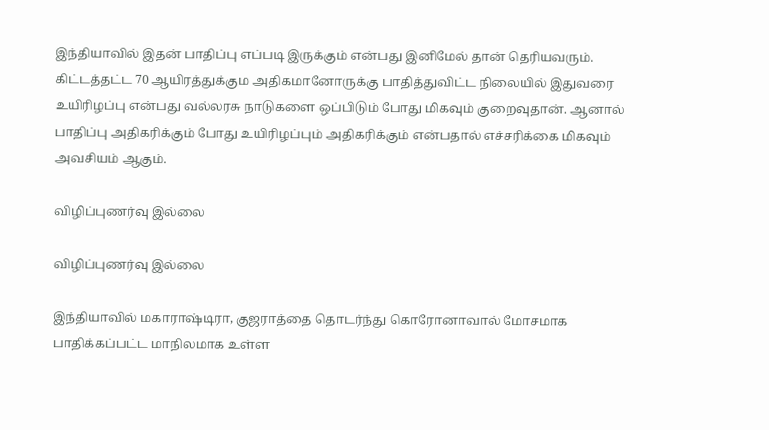இந்தியாவில் இதன் பாதிப்பு எப்படி இருக்கும் என்பது இனிமேல் தான் தெரியவரும். கிட்டத்தட்ட 70 ஆயிரத்துக்கும அதிகமானோருக்கு பாதித்துவிட்ட நிலையில் இதுவரை உயிரிழப்பு என்பது வல்லரசு நாடுகளை ஒப்பிடும் போது மிகவும் குறைவுதான். ஆனால் பாதிப்பு அதிகரிக்கும் போது உயிரிழப்பும் அதிகரிக்கும் என்பதால் எச்சரிக்கை மிகவும் அவசியம் ஆகும்.

விழிப்புணர்வு இல்லை

விழிப்புணர்வு இல்லை

இந்தியாவில் மகாராஷ்டிரா, குஜராத்தை தொடர்ந்து கொரோனாவால் மோசமாக பாதிக்கப்பட்ட மாநிலமாக உள்ள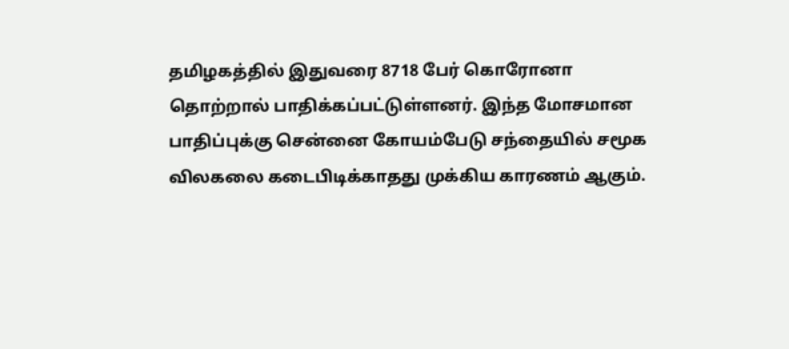தமிழகத்தில் இதுவரை 8718 பேர் கொரோனா தொற்றால் பாதிக்கப்பட்டுள்ளனர். இந்த மோசமான பாதிப்புக்கு சென்னை கோயம்பேடு சந்தையில் சமூக விலகலை கடைபிடிக்காதது முக்கிய காரணம் ஆகும்.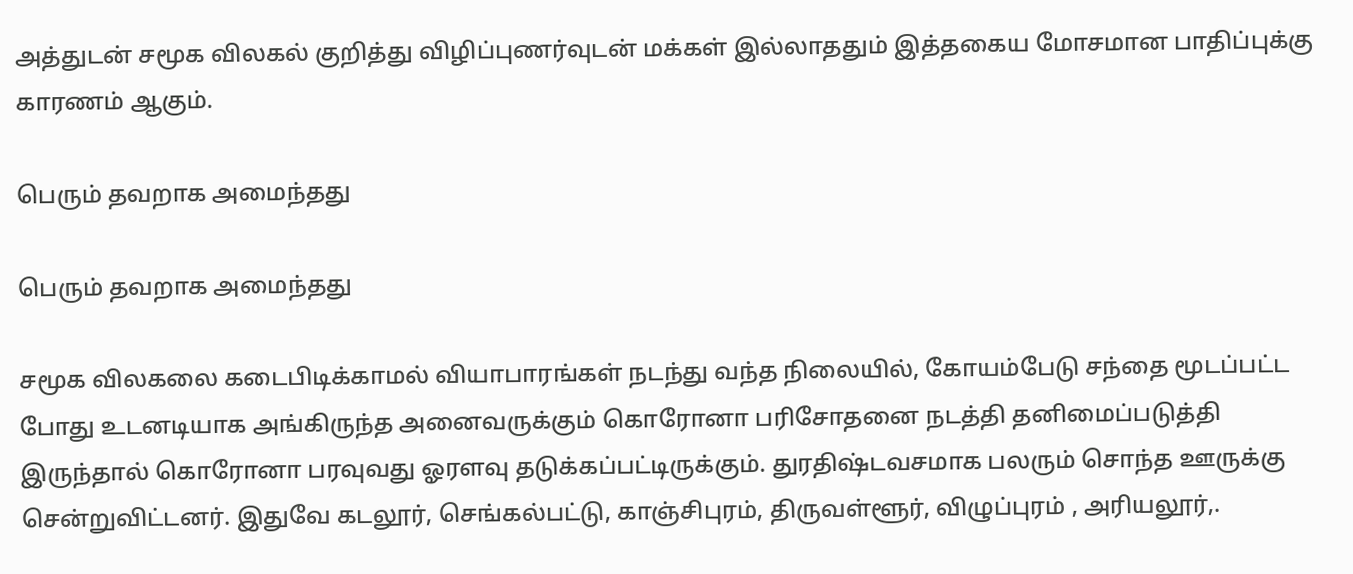அத்துடன் சமூக விலகல் குறித்து விழிப்புணர்வுடன் மக்கள் இல்லாததும் இத்தகைய மோசமான பாதிப்புக்கு காரணம் ஆகும்.

பெரும் தவறாக அமைந்தது

பெரும் தவறாக அமைந்தது

சமூக விலகலை கடைபிடிக்காமல் வியாபாரங்கள் நடந்து வந்த நிலையில், கோயம்பேடு சந்தை மூடப்பட்ட போது உடனடியாக அங்கிருந்த அனைவருக்கும் கொரோனா பரிசோதனை நடத்தி தனிமைப்படுத்தி இருந்தால் கொரோனா பரவுவது ஓரளவு தடுக்கப்பட்டிருக்கும். துரதிஷ்டவசமாக பலரும் சொந்த ஊருக்கு சென்றுவிட்டனர். இதுவே கடலூர், செங்கல்பட்டு, காஞ்சிபுரம், திருவள்ளூர், விழுப்புரம் , அரியலூர்,.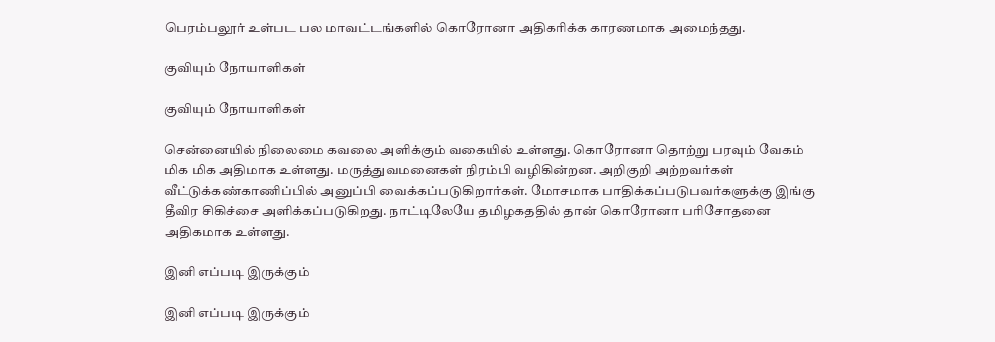பெரம்பலூர் உள்பட பல மாவட்டங்களில் கொரோனா அதிகரிக்க காரணமாக அமைந்தது.

குவியும் நோயாளிகள்

குவியும் நோயாளிகள்

சென்னையில் நிலைமை கவலை அளிக்கும் வகையில் உள்ளது. கொரோனா தொற்று பரவும் வேகம் மிக மிக அதிமாக உள்ளது. மருத்துவமனைகள் நிரம்பி வழிகின்றன. அறிகுறி அற்றவர்கள் வீட்டுக்கண்காணிப்பில் அனுப்பி வைக்கப்படுகிறார்கள். மோசமாக பாதிக்கப்படுபவர்களுக்கு இங்கு தீவிர சிகிச்சை அளிக்கப்படுகிறது. நாட்டிலேயே தமிழகததில் தான் கொரோனா பரிசோதனை அதிகமாக உள்ளது.

இனி எப்படி இருக்கும்

இனி எப்படி இருக்கும்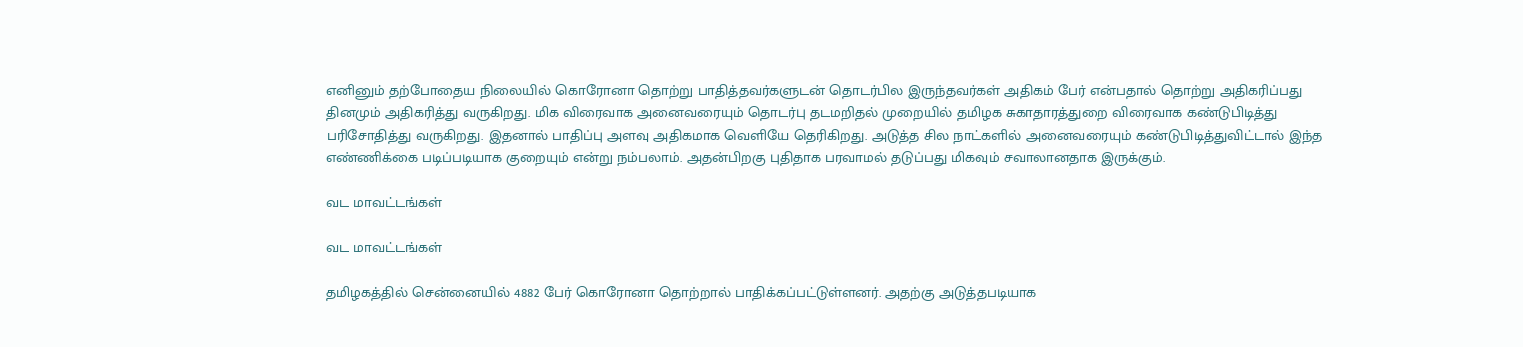எனினும் தற்போதைய நிலையில் கொரோனா தொற்று பாதித்தவர்களுடன் தொடர்பில இருந்தவர்கள் அதிகம் பேர் என்பதால் தொற்று அதிகரிப்பது தினமும் அதிகரித்து வருகிறது. மிக விரைவாக அனைவரையும் தொடர்பு தடமறிதல் முறையில் தமிழக சுகாதாரத்துறை விரைவாக கண்டுபிடித்து பரிசோதித்து வருகிறது. இதனால் பாதிப்பு அளவு அதிகமாக வெளியே தெரிகிறது. அடுத்த சில நாட்களில் அனைவரையும் கண்டுபிடித்துவிட்டால் இந்த எண்ணிக்கை படிப்படியாக குறையும் என்று நம்பலாம். அதன்பிறகு புதிதாக பரவாமல் தடுப்பது மிகவும் சவாலானதாக இருக்கும்.

வட மாவட்டங்கள்

வட மாவட்டங்கள்

தமிழகத்தில் சென்னையில் 4882 பேர் கொரோனா தொற்றால் பாதிக்கப்பட்டுள்ளனர். அதற்கு அடுத்தபடியாக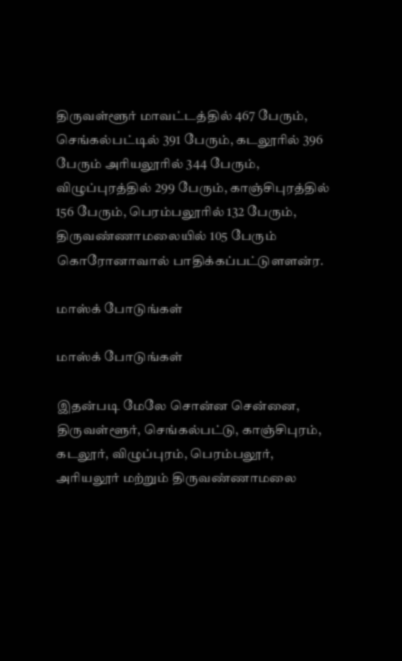திருவள்ளூர் மாவட்டத்தில் 467 பேரும், செங்கல்பட்டில் 391 பேரும், கடலூரில் 396 பேரும் அரியலூரில் 344 பேரும், விழுப்புரத்தில் 299 பேரும், காஞ்சிபுரத்தில் 156 பேரும், பெரம்பலூரில் 132 பேரும், திருவண்ணாமலையில் 105 பேரும் கொரோனாவால் பாதிக்கப்பட்டுளளன்ர.

மாஸ்க் போடுங்கள்

மாஸ்க் போடுங்கள்

இதன்படி மேலே சொன்ன சென்னை, திருவள்ளூர், செங்கல்பட்டு, காஞ்சிபுரம், கடலூர், விழுப்புரம், பெரம்பலூர், அரியலூர் மற்றும் திருவண்ணாமலை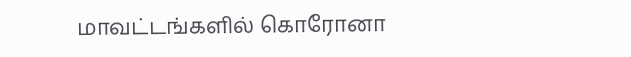மாவட்டங்களில் கொரோனா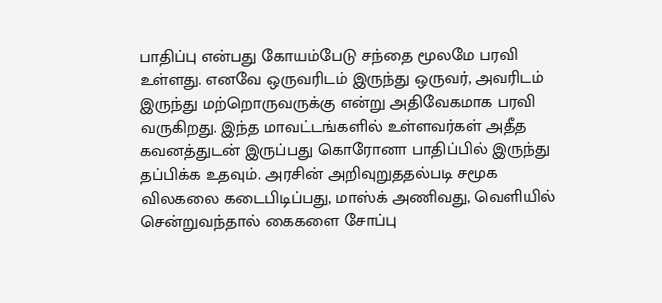பாதிப்பு என்பது கோயம்பேடு சந்தை மூலமே பரவி உள்ளது. எனவே ஒருவரிடம் இருந்து ஒருவர், அவரிடம் இருந்து மற்றொருவருக்கு என்று அதிவேகமாக பரவி வருகிறது. இந்த மாவட்டங்களில் உள்ளவர்கள் அதீத கவனத்துடன் இருப்பது கொரோனா பாதிப்பில் இருந்து தப்பிக்க உதவும். அரசின் அறிவுறுததல்படி சமூக விலகலை கடைபிடிப்பது, மாஸ்க் அணிவது, வெளியில் சென்றுவந்தால் கைகளை சோப்பு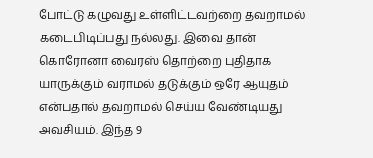போட்டு கழுவது உள்ளிட்டவற்றை தவறாமல் கடைபிடிப்பது நல்லது. இவை தான் கொரோனா வைரஸ் தொற்றை புதிதாக யாருக்கும் வராமல் தடுக்கும் ஒரே ஆயுதம் என்பதால் தவறாமல் செய்ய வேண்டியது அவசியம். இந்த 9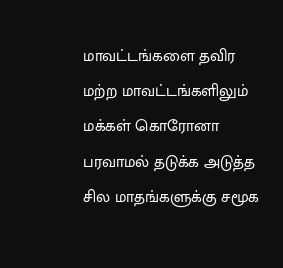மாவட்டங்களை தவிர மற்ற மாவட்டங்களிலும் மக்கள் கொரோனா பரவாமல் தடுக்க அடுத்த சில மாதங்களுக்கு சமூக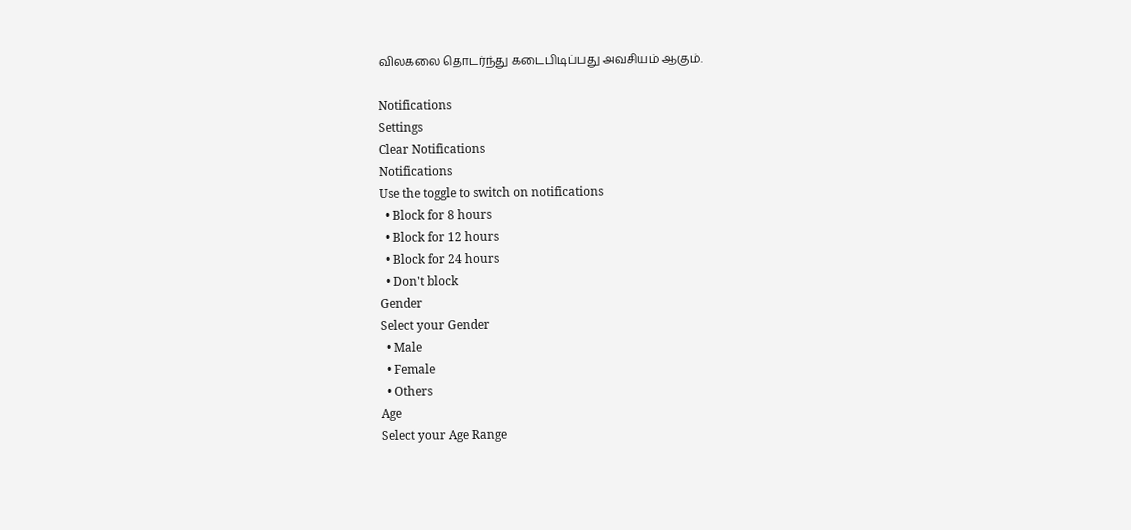விலகலை தொடர்ந்து கடைபிடிப்பது அவசியம் ஆகும்.

Notifications
Settings
Clear Notifications
Notifications
Use the toggle to switch on notifications
  • Block for 8 hours
  • Block for 12 hours
  • Block for 24 hours
  • Don't block
Gender
Select your Gender
  • Male
  • Female
  • Others
Age
Select your Age Range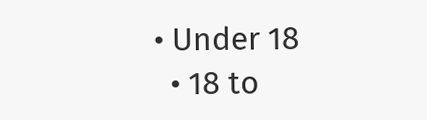• Under 18
  • 18 to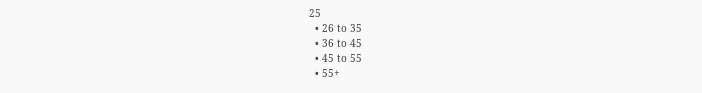25
  • 26 to 35
  • 36 to 45
  • 45 to 55
  • 55+